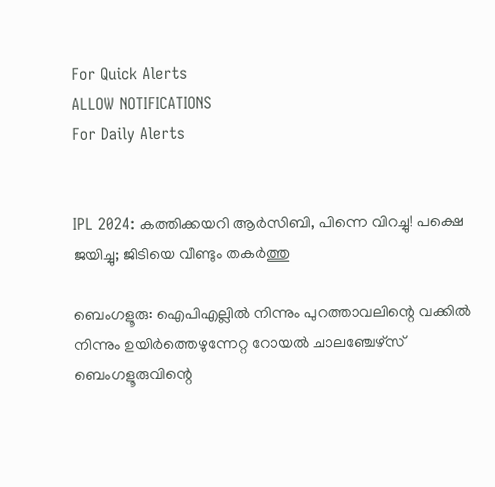For Quick Alerts
ALLOW NOTIFICATIONS
For Daily Alerts


IPL 2024: കത്തിക്കയറി ആര്‍സിബി, പിന്നെ വിറച്ചു! പക്ഷെ ജയിച്ചു; ജിടിയെ വീണ്ടും തകര്‍ത്തു

ബെംഗളൂരു: ഐപിഎല്ലില്‍ നിന്നും പുറത്താവലിന്റെ വക്കില്‍ നിന്നും ഉയിര്‍ത്തെഴുന്നേറ്റ റോയല്‍ ചാലഞ്ചേഴ്‌സ് ബെംഗളൂരുവിന്റെ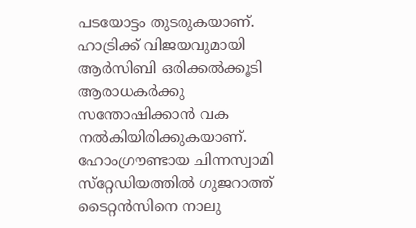പടയോട്ടം തുടരുകയാണ്. ഹാട്രിക്ക് വിജയവുമായി ആര്‍സിബി ഒരിക്കല്‍ക്കൂടി ആരാധകര്‍ക്കു സന്തോഷിക്കാന്‍ വക നല്‍കിയിരിക്കുകയാണ്. ഹോംഗ്രൗണ്ടായ ചിന്നസ്വാമി സ്‌റ്റേഡിയത്തില്‍ ഗുജറാത്ത് ടൈറ്റന്‍സിനെ നാലു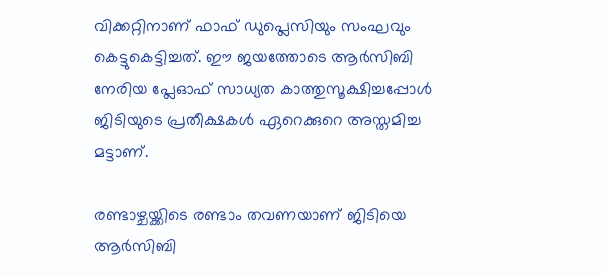വിക്കറ്റിനാണ് ഫാഫ് ഡുപ്ലെസിയും സംഘവും കെട്ടുകെട്ടിച്ചത്. ഈ ജയത്തോടെ ആര്‍സിബി നേരിയ പ്ലേഓഫ് സാധ്യത കാത്തുസൂക്ഷിച്ചപ്പോള്‍ ജിടിയുടെ പ്രതീക്ഷകള്‍ ഏറെക്കുറെ അസ്തമിച്ച മട്ടാണ്.

രണ്ടാഴ്ചയ്ക്കിടെ രണ്ടാം തവണയാണ് ജിടിയെ ആര്‍സിബി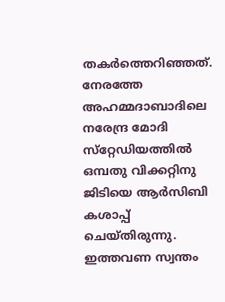തകര്‍ത്തെറിഞ്ഞത്. നേരത്തേ അഹമ്മദാബാദിലെ നരേന്ദ്ര മോദി സ്‌റ്റേഡിയത്തില്‍ ഒമ്പതു വിക്കറ്റിനു ജിടിയെ ആര്‍സിബി കശാപ്പ് ചെയ്തിരുന്നു. ഇത്തവണ സ്വന്തം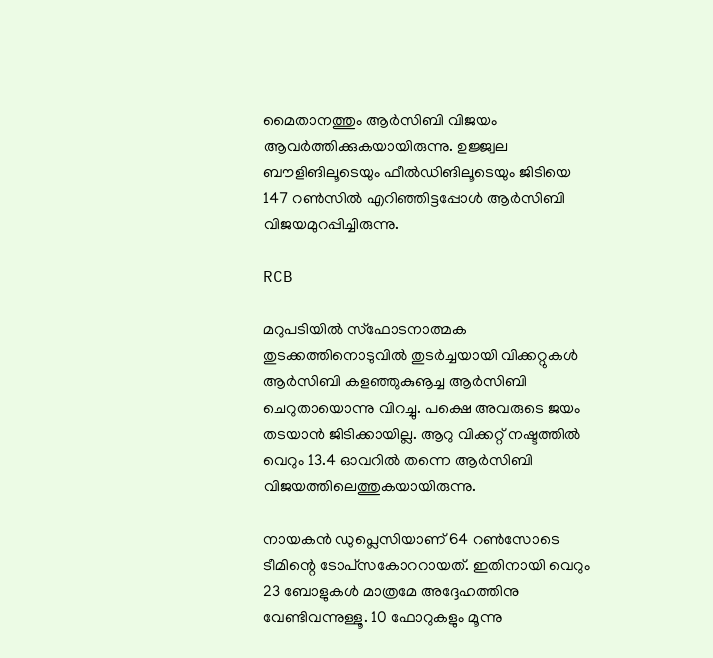മൈതാനത്തും ആര്‍സിബി വിജയം ആവര്‍ത്തിക്കുകയായിരുന്നു. ഉജ്ജ്വല ബൗളിങിലൂടെയും ഫീല്‍ഡിങിലൂടെയും ജിടിയെ 147 റണ്‍സില്‍ എറിഞ്ഞിട്ടപ്പോള്‍ ആര്‍സിബി വിജയമുറപ്പിച്ചിരുന്നു.

RCB

മറുപടിയില്‍ സ്‌ഫോടനാത്മക തുടക്കത്തിനൊടുവില്‍ തുടര്‍ച്ചയായി വിക്കറ്റുകള്‍ ആര്‍സിബി കളഞ്ഞുകുൡച്ച ആര്‍സിബി ചെറുതായൊന്നു വിറച്ചു. പക്ഷെ അവരുടെ ജയം തടയാന്‍ ജിടിക്കായില്ല. ആറു വിക്കറ്റ് നഷ്ടത്തില്‍ വെറും 13.4 ഓവറില്‍ തന്നെ ആര്‍സിബി വിജയത്തിലെത്തുകയായിരുന്നു.

നായകന്‍ ഡുപ്ലെസിയാണ് 64 റണ്‍സോടെ ടീമിന്റെ ടോപ്‌സകോററായത്. ഇതിനായി വെറും 23 ബോളുകള്‍ മാത്രമേ അദ്ദേഹത്തിനു വേണ്ടിവന്നുള്ളൂ. 10 ഫോറുകളും മൂന്നു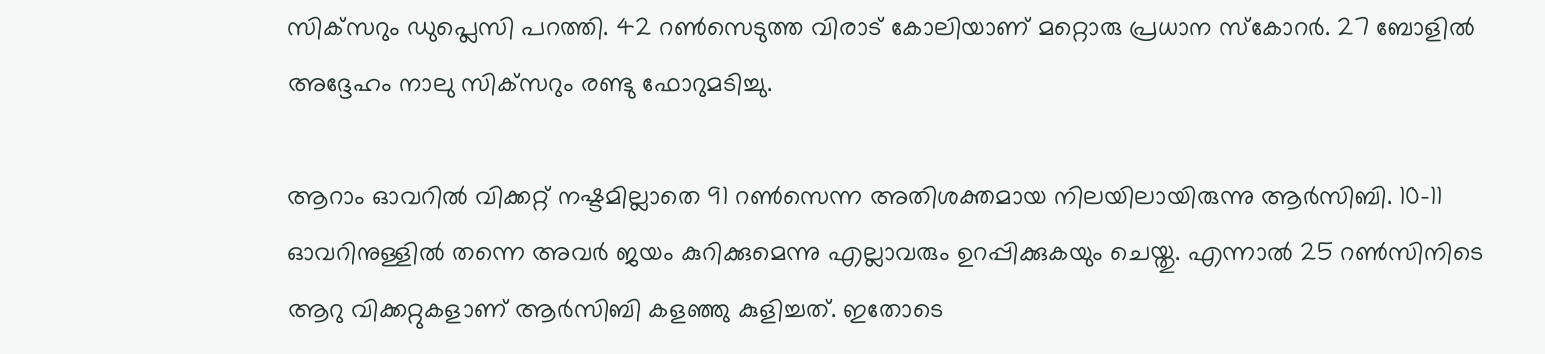സിക്‌സറും ഡുപ്ലെസി പറത്തി. 42 റണ്‍സെടുത്ത വിരാട് കോലിയാണ് മറ്റൊരു പ്രധാന സ്‌കോറര്‍. 27 ബോളില്‍ അദ്ദേഹം നാലു സിക്‌സറും രണ്ടു ഫോറുമടിച്ചു.

ആറാം ഓവറില്‍ വിക്കറ്റ് നഷ്ടമില്ലാതെ 91 റണ്‍സെന്ന അതിശക്തമായ നിലയിലായിരുന്നു ആര്‍സിബി. 10-11 ഓവറിനുള്ളില്‍ തന്നെ അവര്‍ ജയം കുറിക്കുമെന്നു എല്ലാവരും ഉറപ്പിക്കുകയും ചെയ്തു. എന്നാല്‍ 25 റണ്‍സിനിടെ ആറു വിക്കറ്റുകളാണ് ആര്‍സിബി കളഞ്ഞു കുളിച്ചത്. ഇതോടെ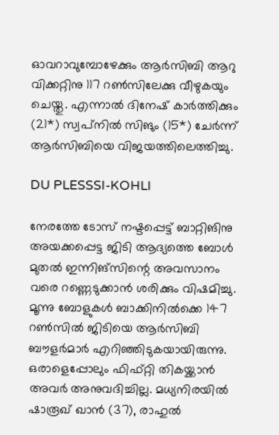ഓവറാവുമ്പോഴേക്കും ആര്‍സിബി ആറു വിക്കറ്റിനു 117 റണ്‍സിലേക്കു വീഴുകയും ചെയ്തു. എന്നാല്‍ ദിനേഷ് കാര്‍ത്തിക്കും (21*) സ്വപ്‌നില്‍ സിങും (15*) ചേര്‍ന്ന് ആര്‍സിബിയെ വിജയത്തിലെത്തിച്ചു.

DU PLESSSI-KOHLI

നേരത്തേ ടോസ് നഷ്ടപ്പെട്ട് ബാറ്റിങിനു അയക്കപ്പെട്ട ജിടി ആദ്യത്തെ ബോള്‍ മുതല്‍ ഇന്നിങ്‌സിന്റെ അവസാനം വരെ റണ്ണെടുക്കാന്‍ ശരിക്കും വിഷമിച്ചു. മൂന്നു ബോളുകള്‍ ബാക്കിനില്‍ക്കെ 147 റണ്‍സില്‍ ജിടിയെ ആര്‍സിബി ബൗളര്‍മാര്‍ എറിഞ്ഞിടുകയായിരുന്നു. ഒരാളെപ്പോലും ഫിഫ്റ്റി തികയ്ക്കാന്‍ അവര്‍ അനുവദിച്ചില്ല. മധ്യനിരയില്‍ ഷാരൂഖ് ഖാന്‍ (37), രാഹുല്‍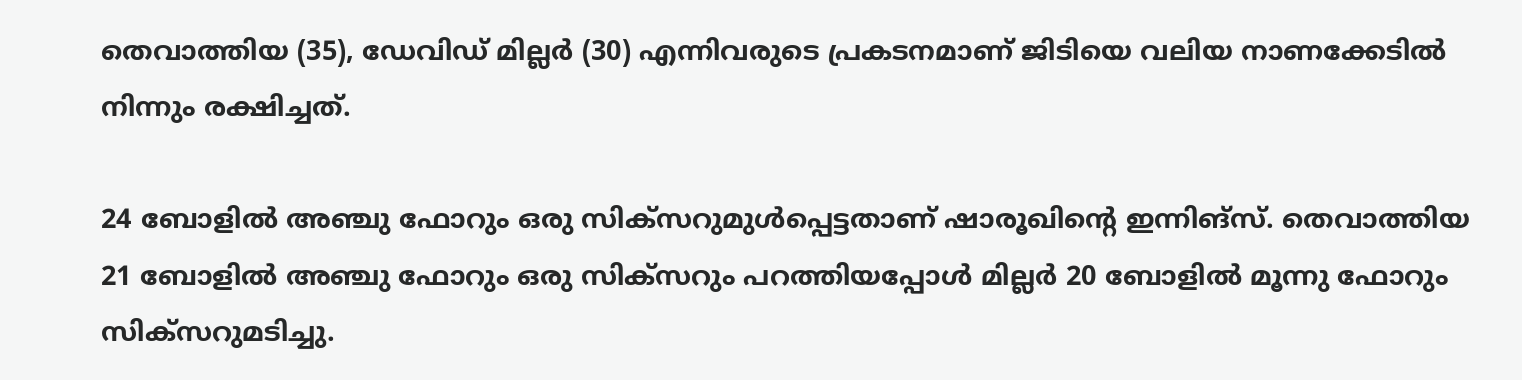തെവാത്തിയ (35), ഡേവിഡ് മില്ലര്‍ (30) എന്നിവരുടെ പ്രകടനമാണ് ജിടിയെ വലിയ നാണക്കേടില്‍ നിന്നും രക്ഷിച്ചത്.

24 ബോളില്‍ അഞ്ചു ഫോറും ഒരു സിക്‌സറുമുള്‍പ്പെട്ടതാണ് ഷാരൂഖിന്റെ ഇന്നിങ്‌സ്. തെവാത്തിയ 21 ബോളില്‍ അഞ്ചു ഫോറും ഒരു സിക്‌സറും പറത്തിയപ്പോള്‍ മില്ലര്‍ 20 ബോളില്‍ മൂന്നു ഫോറും സിക്‌സറുമടിച്ചു.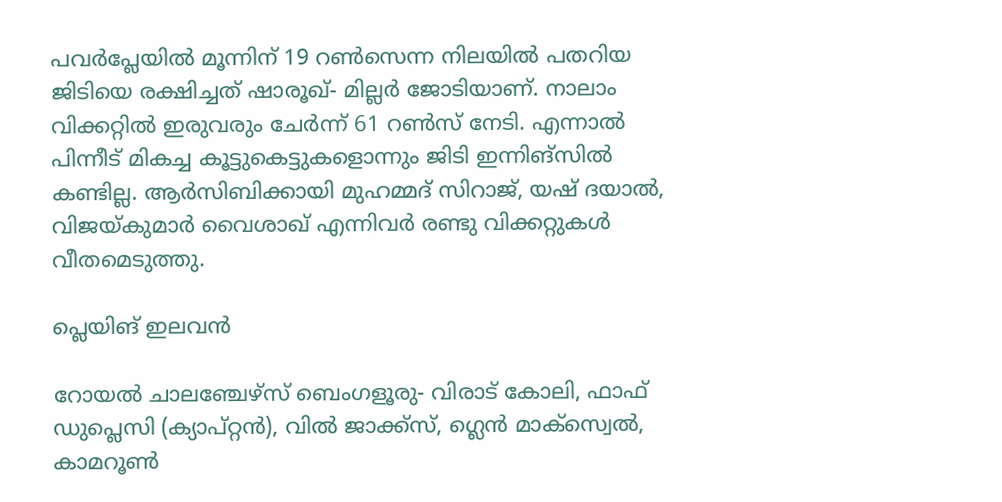പവര്‍പ്ലേയില്‍ മൂന്നിന് 19 റണ്‍സെന്ന നിലയില്‍ പതറിയ ജിടിയെ രക്ഷിച്ചത് ഷാരൂഖ്- മില്ലര്‍ ജോടിയാണ്. നാലാം വിക്കറ്റില്‍ ഇരുവരും ചേര്‍ന്ന് 61 റണ്‍സ് നേടി. എന്നാല്‍ പിന്നീട് മികച്ച കൂട്ടുകെട്ടുകളൊന്നും ജിടി ഇന്നിങ്‌സില്‍ കണ്ടില്ല. ആര്‍സിബിക്കായി മുഹമ്മദ് സിറാജ്, യഷ് ദയാല്‍, വിജയ്കുമാര്‍ വൈശാഖ് എന്നിവര്‍ രണ്ടു വിക്കറ്റുകള്‍ വീതമെടുത്തു.

പ്ലെയിങ് ഇലവന്‍

റോയല്‍ ചാലഞ്ചേഴ്‌സ് ബെംഗളൂരു- വിരാട് കോലി, ഫാഫ് ഡുപ്ലെസി (ക്യാപ്റ്റന്‍), വില്‍ ജാക്ക്സ്, ഗ്ലെന്‍ മാക്‌സ്വെല്‍, കാമറൂണ്‍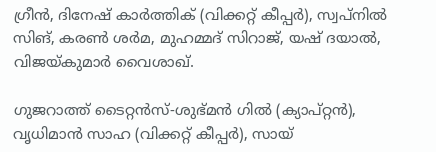ഗ്രീന്‍, ദിനേഷ് കാര്‍ത്തിക് (വിക്കറ്റ് കീപ്പര്‍), സ്വപ്നില്‍ സിങ്, കരണ്‍ ശര്‍മ, മുഹമ്മദ് സിറാജ്, യഷ് ദയാല്‍, വിജയ്കുമാര്‍ വൈശാഖ്.

ഗുജറാത്ത് ടൈറ്റന്‍സ്-ശുഭ്മന്‍ ഗില്‍ (ക്യാപ്റ്റന്‍), വൃധിമാന്‍ സാഹ (വിക്കറ്റ് കീപ്പര്‍), സായ്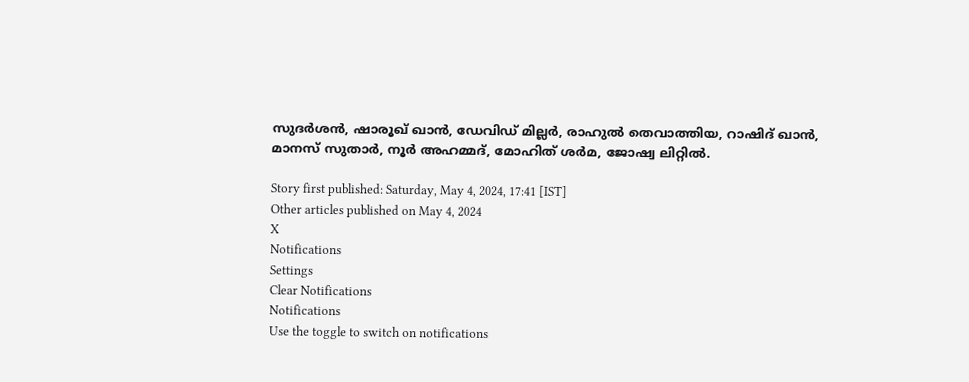സുദര്‍ശന്‍, ഷാരൂഖ് ഖാന്‍, ഡേവിഡ് മില്ലര്‍, രാഹുല്‍ തെവാത്തിയ, റാഷിദ് ഖാന്‍,
മാനസ് സുതാര്‍, നൂര്‍ അഹമ്മദ്, മോഹിത് ശര്‍മ, ജോഷ്വ ലിറ്റില്‍.

Story first published: Saturday, May 4, 2024, 17:41 [IST]
Other articles published on May 4, 2024
X
Notifications
Settings
Clear Notifications
Notifications
Use the toggle to switch on notifications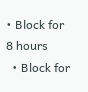• Block for 8 hours
  • Block for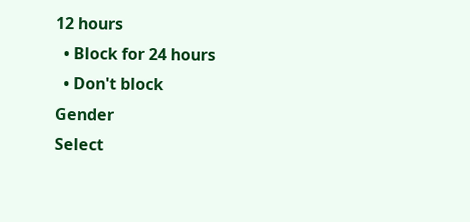12 hours
  • Block for 24 hours
  • Don't block
Gender
Select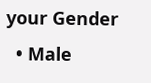your Gender
  • Male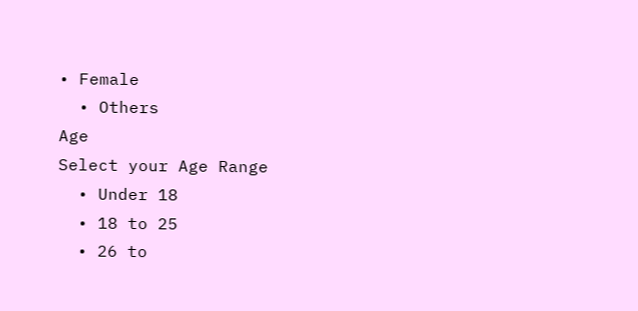• Female
  • Others
Age
Select your Age Range
  • Under 18
  • 18 to 25
  • 26 to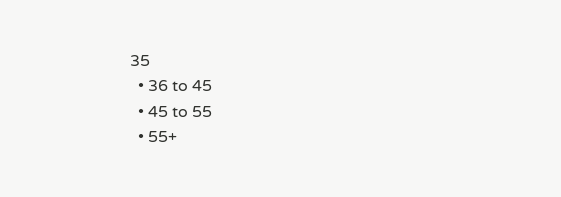35
  • 36 to 45
  • 45 to 55
  • 55+